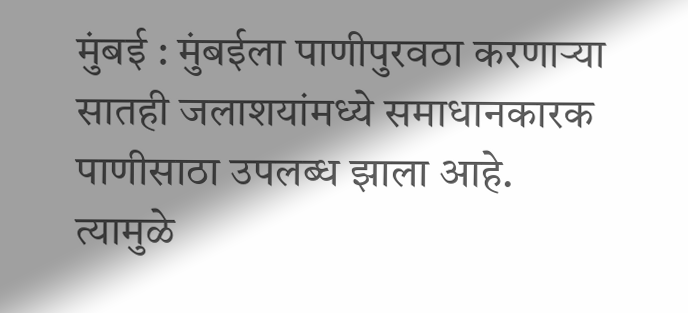मुंबई : मुंबईला पाणीपुरवठा करणाऱ्या सातही जलाशयांमध्ये समाधानकारक पाणीसाठा उपलब्ध झाला आहे. त्यामुळे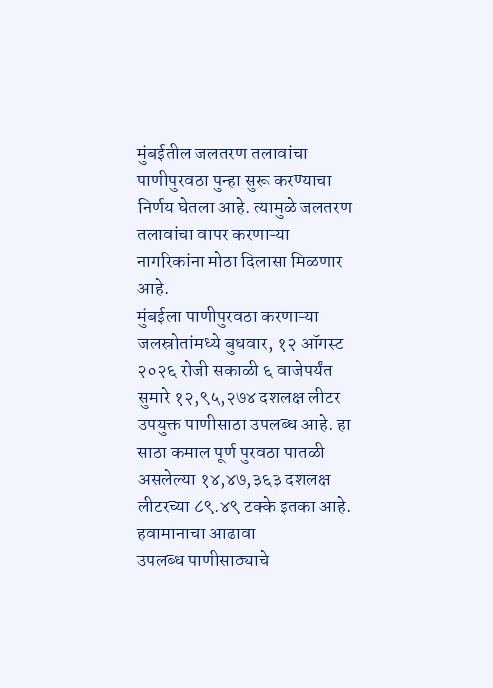मुंबईतील जलतरण तलावांचा पाणीपुरवठा पुन्हा सुरू करण्याचा निर्णय घेतला आहे. त्यामुळे जलतरण तलावांचा वापर करणाऱ्या नागरिकांना मोठा दिलासा मिळणार आहे.
मुंबईला पाणीपुरवठा करणाऱ्या जलस्रोतांमध्ये बुधवार, १२ ऑगस्ट २०२६ रोजी सकाळी ६ वाजेपर्यंत सुमारे १२,९५,२७४ दशलक्ष लीटर उपयुक्त पाणीसाठा उपलब्ध आहे. हा साठा कमाल पूर्ण पुरवठा पातळी असलेल्या १४,४७,३६३ दशलक्ष लीटरच्या ८९.४९ टक्के इतका आहे.
हवामानाचा आढावा
उपलब्ध पाणीसाठ्याचे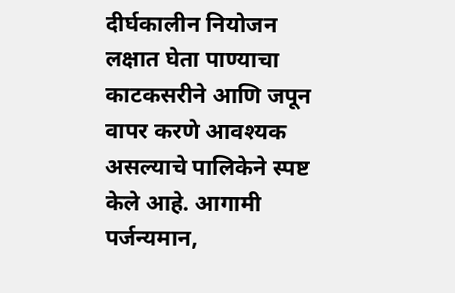दीर्घकालीन नियोजन लक्षात घेता पाण्याचा काटकसरीने आणि जपून वापर करणे आवश्यक असल्याचे पालिकेने स्पष्ट केले आहे. आगामी पर्जन्यमान,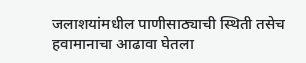जलाशयांमधील पाणीसाठ्याची स्थिती तसेच हवामानाचा आढावा घेतला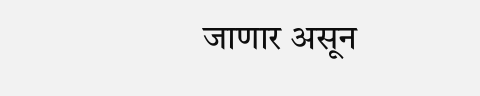जाणार असून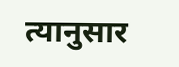त्यानुसार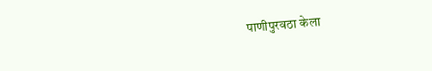पाणीपुरवठा केला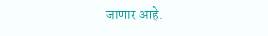जाणार आहे.